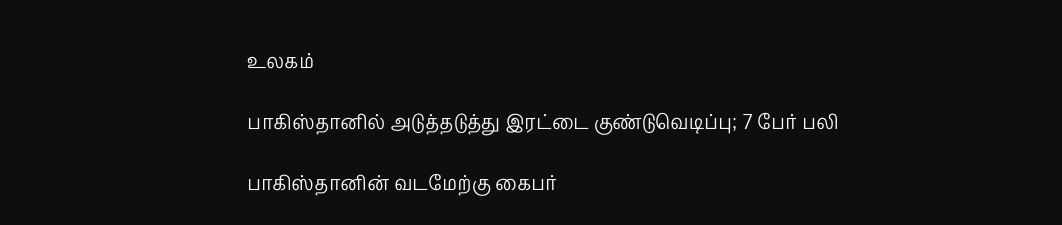உலகம்

பாகிஸ்தானில் அடுத்தடுத்து இரட்டை குண்டுவெடிப்பு; 7 பேர் பலி

பாகிஸ்தானின் வடமேற்கு கைபர்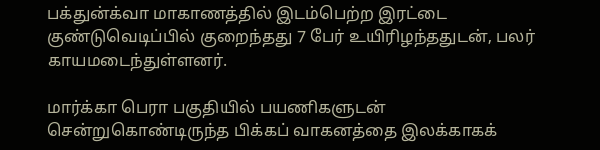பக்துன்க்வா மாகாணத்தில் இடம்பெற்ற இரட்டை குண்டுவெடிப்பில் குறைந்தது 7 பேர் உயிரிழந்ததுடன், பலர் காயமடைந்துள்ளனர்.

மார்க்கா பெரா பகுதியில் பயணிகளுடன் சென்றுகொண்டிருந்த பிக்கப் வாகனத்தை இலக்காகக்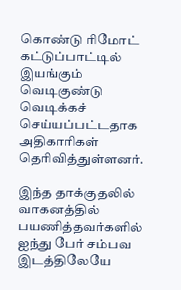கொண்டு ரிமோட் கட்டுப்பாட்டில் இயங்கும் வெடிகுண்டு வெடிக்கச் செய்யப்பட்டதாக அதிகாரிகள் தெரிவித்துள்ளனர்.

இந்த தாக்குதலில் வாகனத்தில் பயணித்தவர்களில் ஐந்து பேர் சம்பவ இடத்திலேயே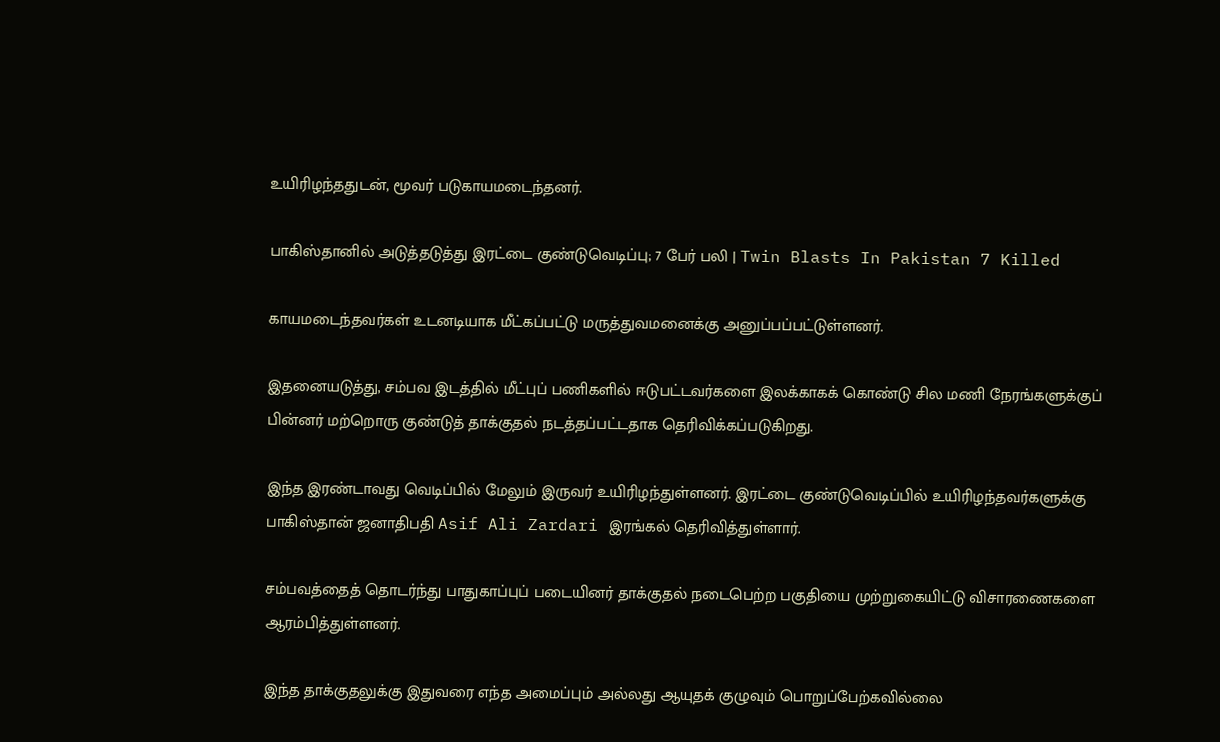உயிரிழந்ததுடன், மூவர் படுகாயமடைந்தனர்.

பாகிஸ்தானில் அடுத்தடுத்து இரட்டை குண்டுவெடிப்பு; 7 பேர் பலி | Twin Blasts In Pakistan 7 Killed

காயமடைந்தவர்கள் உடனடியாக மீட்கப்பட்டு மருத்துவமனைக்கு அனுப்பப்பட்டுள்ளனர்.

இதனையடுத்து, சம்பவ இடத்தில் மீட்புப் பணிகளில் ஈடுபட்டவர்களை இலக்காகக் கொண்டு சில மணி நேரங்களுக்குப் பின்னர் மற்றொரு குண்டுத் தாக்குதல் நடத்தப்பட்டதாக தெரிவிக்கப்படுகிறது.

இந்த இரண்டாவது வெடிப்பில் மேலும் இருவர் உயிரிழந்துள்ளனர். இரட்டை குண்டுவெடிப்பில் உயிரிழந்தவர்களுக்கு பாகிஸ்தான் ஜனாதிபதி Asif Ali Zardari இரங்கல் தெரிவித்துள்ளார்.

சம்பவத்தைத் தொடர்ந்து பாதுகாப்புப் படையினர் தாக்குதல் நடைபெற்ற பகுதியை முற்றுகையிட்டு விசாரணைகளை ஆரம்பித்துள்ளனர்.

இந்த தாக்குதலுக்கு இதுவரை எந்த அமைப்பும் அல்லது ஆயுதக் குழுவும் பொறுப்பேற்கவில்லை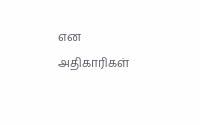என அதிகாரிகள்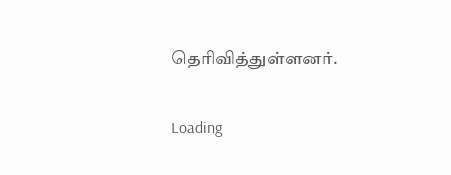தெரிவித்துள்ளனர்.

Loading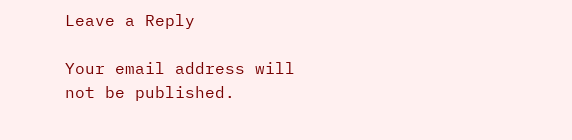Leave a Reply

Your email address will not be published.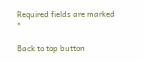Required fields are marked *

Back to top button